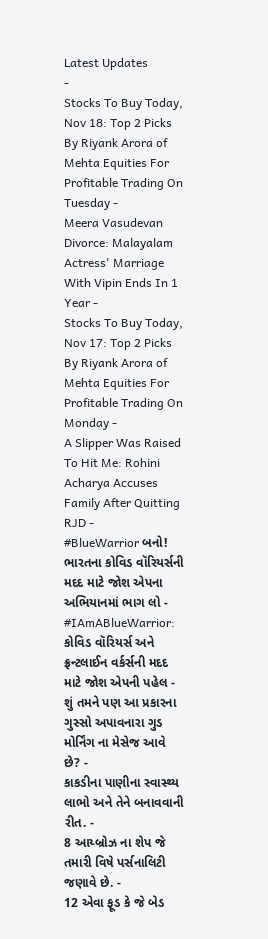Latest Updates
-
Stocks To Buy Today, Nov 18: Top 2 Picks By Riyank Arora of Mehta Equities For Profitable Trading On Tuesday -
Meera Vasudevan Divorce: Malayalam Actress' Marriage With Vipin Ends In 1 Year -
Stocks To Buy Today, Nov 17: Top 2 Picks By Riyank Arora of Mehta Equities For Profitable Trading On Monday -
A Slipper Was Raised To Hit Me: Rohini Acharya Accuses Family After Quitting RJD -
#BlueWarrior બનો! ભારતના કોવિડ વૉરિયર્સની મદદ માટે જોશ એપના અભિયાનમાં ભાગ લો -
#IAmABlueWarrior: કોવિડ વૉરિયર્સ અને ફ્રન્ટલાઈન વર્કર્સની મદદ માટે જોશ એપની પહેલ -
શું તમને પણ આ પ્રકારના ગુસ્સો અપાવનારા ગુડ મોર્નિંગ ના મેસેજ આવે છે? -
કાકડીના પાણીના સ્વાસ્થ્ય લાભો અને તેને બનાવવાની રીત. -
8 આય્બ્રોઝ ના શેપ જે તમારી વિષે પર્સનાલિટી જણાવે છે. -
12 એવા ફૂડ કે જે બેડ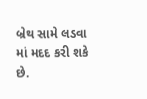બ્રેથ સામે લડવા માં મદદ કરી શકે છે.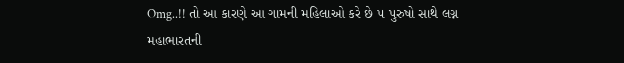Omg..!! તો આ કારણે આ ગામની મહિલાઓ કરે છે ૫ પુરુષો સાથે લગ્ન
મહાભારતની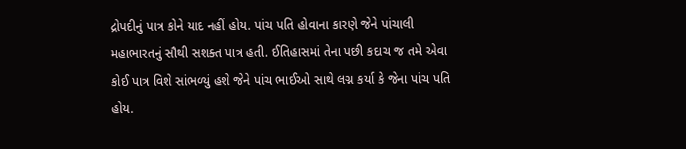દ્રોપદીનું પાત્ર કોને યાદ નહીં હોય. પાંચ પતિ હોવાના કારણે જેને પાંચાલી મહાભારતનું સૌથી સશક્ત પાત્ર હતી. ઈતિહાસમાં તેના પછી કદાચ જ તમે એવા કોઈ પાત્ર વિશે સાંભળ્યું હશે જેને પાંચ ભાઈઓ સાથે લગ્ન કર્યા કે જેના પાંચ પતિ હોય.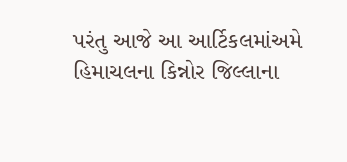પરંતુ આજે આ આર્ટિકલમાંઅમે હિમાચલના કિન્નોર જિલ્લાના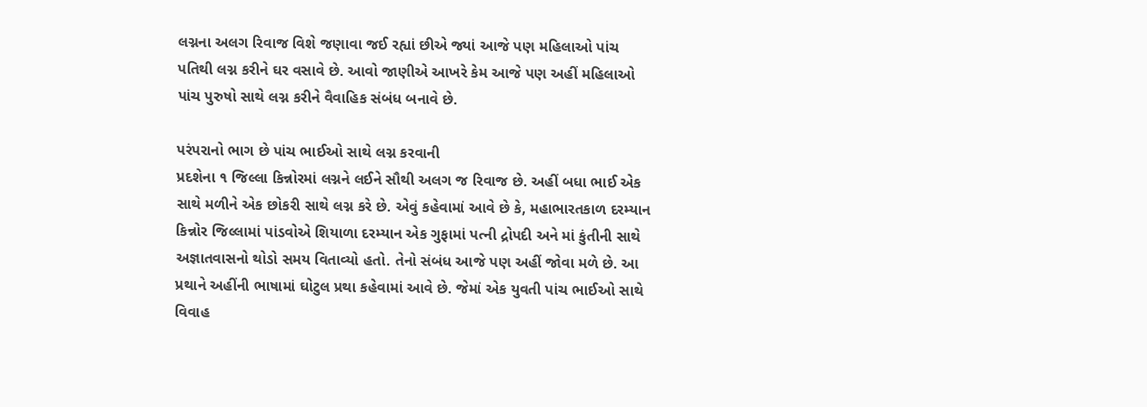લગ્નના અલગ રિવાજ વિશે જણાવા જઈ રહ્યાં છીએ જ્યાં આજે પણ મહિલાઓ પાંચ પતિથી લગ્ન કરીને ઘર વસાવે છે. આવો જાણીએ આખરે કેમ આજે પણ અહીં મહિલાઓ પાંચ પુરુષો સાથે લગ્ન કરીને વૈવાહિક સંબંધ બનાવે છે.

પરંપરાનો ભાગ છે પાંચ ભાઈઓ સાથે લગ્ન કરવાની
પ્રદશેના ૧ જિલ્લા કિન્નોરમાં લગ્નને લઈને સૌથી અલગ જ રિવાજ છે. અહીં બધા ભાઈ એક સાથે મળીને એક છોકરી સાથે લગ્ન કરે છે. એવું કહેવામાં આવે છે કે, મહાભારતકાળ દરમ્યાન કિન્નોર જિલ્લામાં પાંડવોએ શિયાળા દરમ્યાન એક ગુફામાં પત્ની દ્રોપદી અને માં કુંતીની સાથે અજ્ઞાતવાસનો થોડો સમય વિતાવ્યો હતો. તેનો સંબંધ આજે પણ અહીં જોવા મળે છે. આ પ્રથાને અહીંની ભાષામાં ઘોટુલ પ્રથા કહેવામાં આવે છે. જેમાં એક યુવતી પાંચ ભાઈઓ સાથે વિવાહ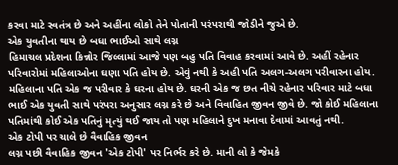કરવા માટે સ્વતંત્ર છે અને અહીંના લોકો તેને પોતાની પરંપરાથી જોડીને જુએ છે.
એક યુવતીના થાય છે બધા ભાઈઓ સાથે લગ્ન
હિમાચલ પ્રદેશના કિન્નોર જિલ્લામાં આજે પણ બહુ પતિ વિવાહ કરવામાં આવે છે. અહીં રહેનાર પરિવારોમાં મહિલાઓના ઘણા પતિ હોય છે. એવું નથી કે અહી પતિ અલગ-અલગ પરીવારના હોય. મહિલાના પતિ એક જ પરીવાર કે ઘરના હોય છે. ઘરની એક જ છત નીચે રહેનાર પરિવાર માટે બધા ભાઈ એક યુવતી સાથે પરંપરા અનુસાર લગ્ન કરે છે અને વિવાહિત જીવન જીવે છે. જો કોઈ મહિલાના પતિમાંથી કોઈ એક પતિનું મૃત્યું થઈ જાય તો પણ મહિલાને દુખ મનાવા દેવામાં આવતું નથી.
એક ટોપી પર ચાલે છે વૈવાહિક જીવન
લગ્ન પછી વૈવાહિક જીવન 'એક ટોપી' પર નિર્ભર કરે છે. માની લો કે જેમકે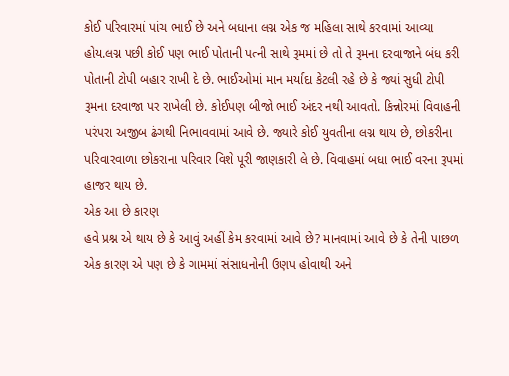કોઈ પરિવારમાં પાંચ ભાઈ છે અને બધાના લગ્ન એક જ મહિલા સાથે કરવામાં આવ્યા હોય.લગ્ન પછી કોઈ પણ ભાઈ પોતાની પત્ની સાથે રૂમમાં છે તો તે રૂમના દરવાજાને બંધ કરી પોતાની ટોપી બહાર રાખી દે છે. ભાઈઓમાં માન મર્યાદા કેટલી રહે છે કે જ્યાં સુધી ટોપી રૂમના દરવાજા પર રાખેલી છે. કોઈપણ બીજો ભાઈ અંદર નથી આવતો. કિન્નોરમાં વિવાહની પરંપરા અજીબ ઢંગથી નિભાવવામાં આવે છે. જ્યારે કોઈ યુવતીના લગ્ન થાય છે, છોકરીના પરિવારવાળા છોકરાના પરિવાર વિશે પૂરી જાણકારી લે છે. વિવાહમાં બધા ભાઈ વરના રૂપમાં હાજર થાય છે.
એક આ છે કારણ
હવે પ્રશ્ન એ થાય છે કે આવું અહીં કેમ કરવામાં આવે છે? માનવામાં આવે છે કે તેની પાછળ એક કારણ એ પણ છે કે ગામમાં સંસાધનોની ઉણપ હોવાથી અને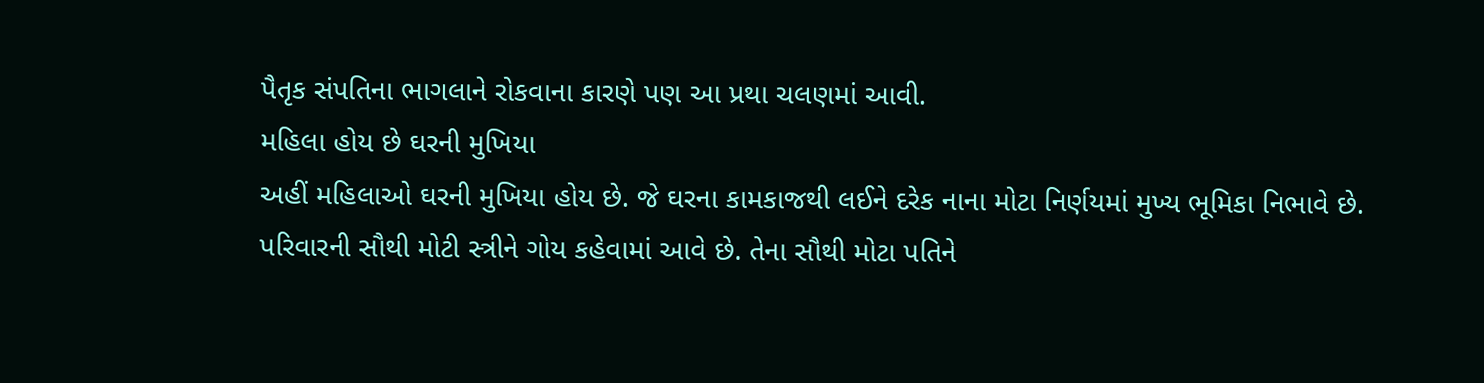પૈતૃક સંપતિના ભાગલાને રોકવાના કારણે પણ આ પ્રથા ચલણમાં આવી.
મહિલા હોય છે ઘરની મુખિયા
અહીં મહિલાઓ ઘરની મુખિયા હોય છે. જે ઘરના કામકાજથી લઈને દરેક નાના મોટા નિર્ણયમાં મુખ્ય ભૂમિકા નિભાવે છે. પરિવારની સૌથી મોટી સ્ત્રીને ગોય કહેવામાં આવે છે. તેના સૌથી મોટા પતિને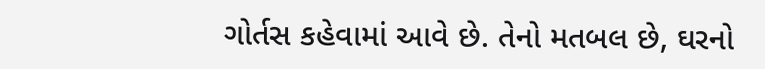ગોર્તસ કહેવામાં આવે છે. તેનો મતબલ છે, ઘરનો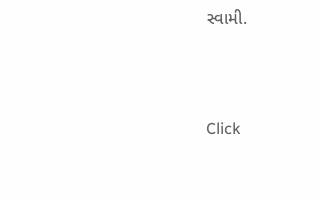સ્વામી.



Click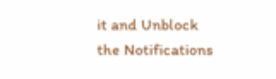it and Unblock the Notifications